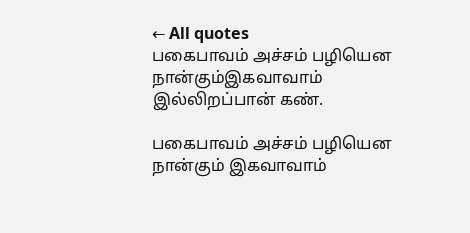← All quotes
பகைபாவம் அச்சம் பழியென நான்கும்இகவாவாம் இல்லிறப்பான் கண்.

பகைபாவம் அச்சம் பழியென நான்கும் இகவாவாம்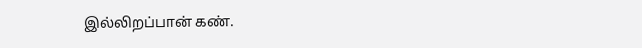இல்லிறப்பான் கண்.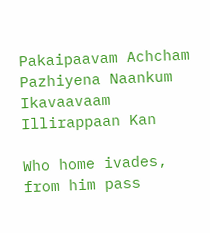Pakaipaavam Achcham Pazhiyena Naankum Ikavaavaam Illirappaan Kan

Who home ivades, from him pass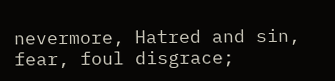nevermore, Hatred and sin, fear, foul disgrace;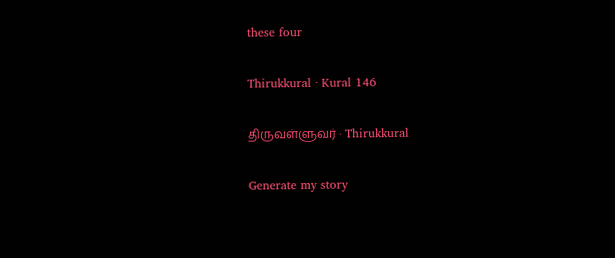these four

Thirukkural · Kural 146

திருவள்ளுவர் · Thirukkural

Generate my story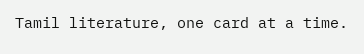Tamil literature, one card at a time.